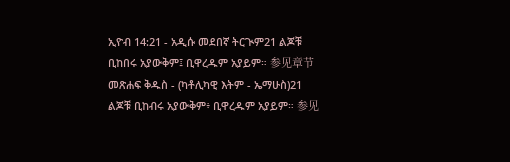ኢዮብ 14:21 - አዲሱ መደበኛ ትርጒም21 ልጆቹ ቢከበሩ አያውቅም፤ ቢዋረዱም አያይም። 参见章节መጽሐፍ ቅዱስ - (ካቶሊካዊ እትም - ኤማሁስ)21 ልጆቹ ቢከብሩ አያውቅም፥ ቢዋረዱም አያይም። 参见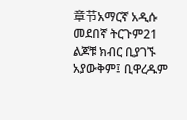章节አማርኛ አዲሱ መደበኛ ትርጉም21 ልጆቹ ክብር ቢያገኙ አያውቅም፤ ቢዋረዱም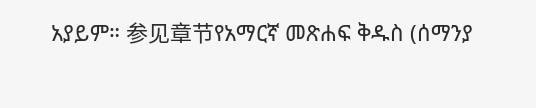አያይም። 参见章节የአማርኛ መጽሐፍ ቅዱስ (ሰማንያ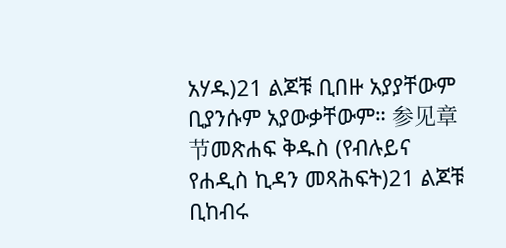አሃዱ)21 ልጆቹ ቢበዙ አያያቸውም ቢያንሱም አያውቃቸውም። 参见章节መጽሐፍ ቅዱስ (የብሉይና የሐዲስ ኪዳን መጻሕፍት)21 ልጆቹ ቢከብሩ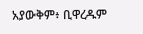አያውቅም፥ ቢዋረዱም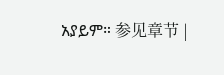አያይም። 参见章节 |